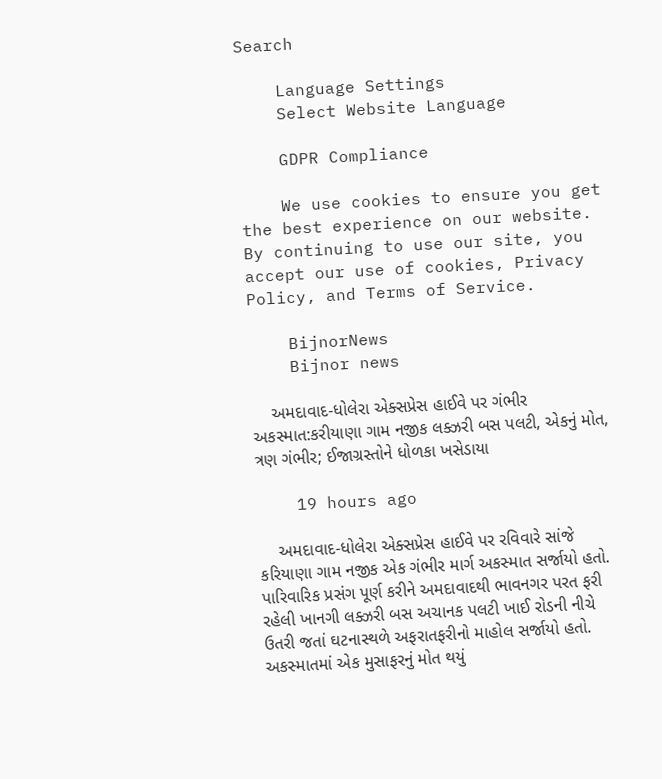Search

    Language Settings
    Select Website Language

    GDPR Compliance

    We use cookies to ensure you get the best experience on our website. By continuing to use our site, you accept our use of cookies, Privacy Policy, and Terms of Service.

    BijnorNews
    Bijnor news

    અમદાવાદ-ધોલેરા એક્સપ્રેસ હાઈવે પર ગંભીર અકસ્માત:કરીયાણા ગામ નજીક લક્ઝરી બસ પલટી, એકનું મોત, ત્રણ ગંભીર; ઈજાગ્રસ્તોને ધોળકા ખસેડાયા

    19 hours ago

    અમદાવાદ-ધોલેરા એક્સપ્રેસ હાઈવે પર રવિવારે સાંજે કરિયાણા ગામ નજીક એક ગંભીર માર્ગ અકસ્માત સર્જાયો હતો. પારિવારિક પ્રસંગ પૂર્ણ કરીને અમદાવાદથી ભાવનગર પરત ફરી રહેલી ખાનગી લક્ઝરી બસ અચાનક પલટી ખાઈ રોડની નીચે ઉતરી જતાં ઘટનાસ્થળે અફરાતફરીનો માહોલ સર્જાયો હતો. અકસ્માતમાં એક મુસાફરનું મોત થયું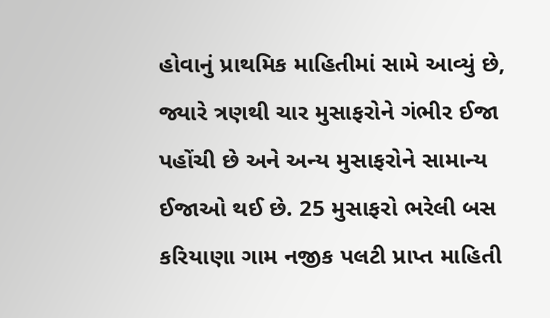હોવાનું પ્રાથમિક માહિતીમાં સામે આવ્યું છે, જ્યારે ત્રણથી ચાર મુસાફરોને ગંભીર ઈજા પહોંચી છે અને અન્ય મુસાફરોને સામાન્ય ઈજાઓ થઈ છે. 25 મુસાફરો ભરેલી બસ કરિયાણા ગામ નજીક પલટી પ્રાપ્ત માહિતી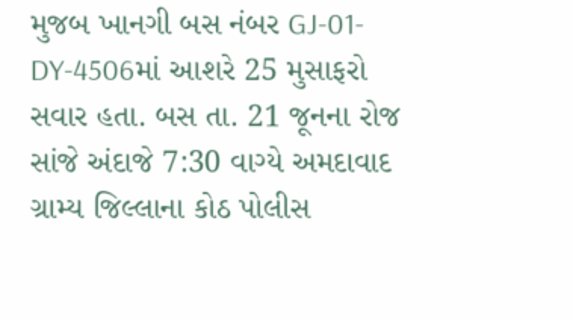મુજબ ખાનગી બસ નંબર GJ-01-DY-4506માં આશરે 25 મુસાફરો સવાર હતા. બસ તા. 21 જૂનના રોજ સાંજે અંદાજે 7:30 વાગ્યે અમદાવાદ ગ્રામ્ય જિલ્લાના કોઠ પોલીસ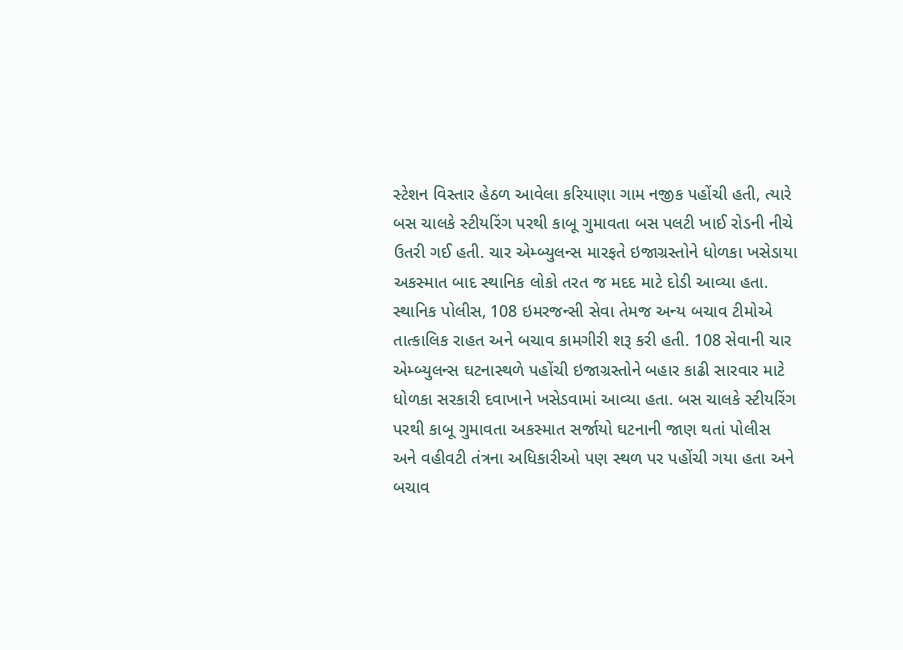સ્ટેશન વિસ્તાર હેઠળ આવેલા કરિયાણા ગામ નજીક પહોંચી હતી, ત્યારે બસ ચાલકે સ્ટીયરિંગ પરથી કાબૂ ગુમાવતા બસ પલટી ખાઈ રોડની નીચે ઉતરી ગઈ હતી. ચાર એમ્બ્યુલન્સ મારફતે ઇજાગ્રસ્તોને ધોળકા ખસેડાયા અકસ્માત બાદ સ્થાનિક લોકો તરત જ મદદ માટે દોડી આવ્યા હતા. સ્થાનિક પોલીસ, 108 ઇમરજન્સી સેવા તેમજ અન્ય બચાવ ટીમોએ તાત્કાલિક રાહત અને બચાવ કામગીરી શરૂ કરી હતી. 108 સેવાની ચાર એમ્બ્યુલન્સ ઘટનાસ્થળે પહોંચી ઇજાગ્રસ્તોને બહાર કાઢી સારવાર માટે ધોળકા સરકારી દવાખાને ખસેડવામાં આવ્યા હતા. બસ ચાલકે સ્ટીયરિંગ પરથી કાબૂ ગુમાવતા અકસ્માત સર્જાયો ઘટનાની જાણ થતાં પોલીસ અને વહીવટી તંત્રના અધિકારીઓ પણ સ્થળ પર પહોંચી ગયા હતા અને બચાવ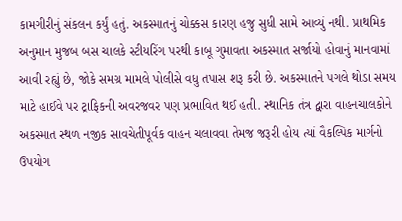કામગીરીનું સંકલન કર્યું હતું. અકસ્માતનું ચોક્કસ કારણ હજુ સુધી સામે આવ્યું નથી. પ્રાથમિક અનુમાન મુજબ બસ ચાલકે સ્ટીયરિંગ પરથી કાબૂ ગુમાવતા અકસ્માત સર્જાયો હોવાનું માનવામાં આવી રહ્યું છે, જોકે સમગ્ર મામલે પોલીસે વધુ તપાસ શરૂ કરી છે. અકસ્માતને પગલે થોડા સમય માટે હાઈવે પર ટ્રાફિકની અવરજવર પણ પ્રભાવિત થઈ હતી. સ્થાનિક તંત્ર દ્વારા વાહનચાલકોને અકસ્માત સ્થળ નજીક સાવચેતીપૂર્વક વાહન ચલાવવા તેમજ જરૂરી હોય ત્યાં વૈકલ્પિક માર્ગનો ઉપયોગ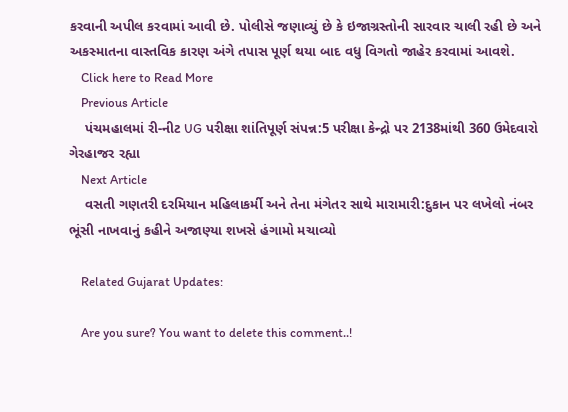કરવાની અપીલ કરવામાં આવી છે. પોલીસે જણાવ્યું છે કે ઇજાગ્રસ્તોની સારવાર ચાલી રહી છે અને અકસ્માતના વાસ્તવિક કારણ અંગે તપાસ પૂર્ણ થયા બાદ વધુ વિગતો જાહેર કરવામાં આવશે.
    Click here to Read More
    Previous Article
    પંચમહાલમાં રી-નીટ UG પરીક્ષા શાંતિપૂર્ણ સંપન્ન:5 પરીક્ષા કેન્દ્રો પર 2138માંથી 360 ઉમેદવારો ગેરહાજર રહ્યા
    Next Article
    વસતી ગણતરી દરમિયાન મહિલાકર્મી અને તેના મંગેતર સાથે મારામારી:દુકાન પર લખેલો નંબર ભૂંસી નાખવાનું કહીને અજાણ્યા શખસે હંગામો મચાવ્યો

    Related Gujarat Updates:

    Are you sure? You want to delete this comment..!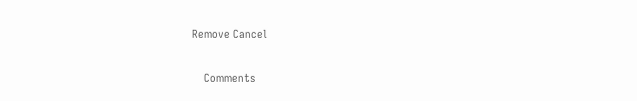Remove Cancel

    Comments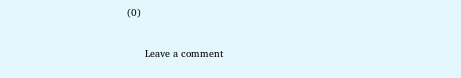(0)

      Leave a comment